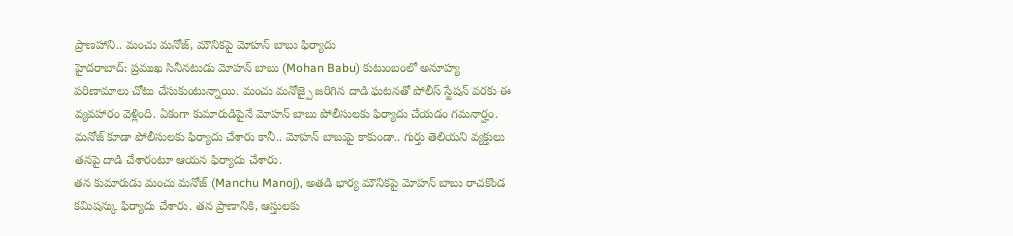ప్రాణహాని.. మంచు మనోజ్, మౌనికపై మోహన్ బాబు ఫిర్యాదు
హైదరాబాద్: ప్రముఖ సినీనటుడు మోహన్ బాబు (Mohan Babu) కుటుంబంలో అనూహ్య పరిణామాలు చోటు చేసుకుంటున్నాయి. మంచు మనోజ్పై జరిగిన దాడి ఘటనతో పోలీస్ స్టేషన్ వరకు ఈ వ్యవహారం వెళ్లింది. ఏకంగా కుమారుడిపైనే మోహన్ బాబు పోలీసులకు ఫిర్యాదు చేయడం గమనార్హం. మనోజ్ కూడా పోలీసులకు ఫిర్యాదు చేశారు కానీ.. మోహన్ బాబుపై కాకుండా.. గుర్తు తెలియని వ్యక్తులు తనపై దాడి చేశారంటూ ఆయన ఫిర్యాదు చేశారు.
తన కుమారుడు మంచు మనోజ్ (Manchu Manoj), అతడి భార్య మౌనికపై మోహన్ బాబు రాచకొండ కమిషన్కు ఫిర్యాదు చేశారు. తన ప్రాణానికి, ఆస్తులకు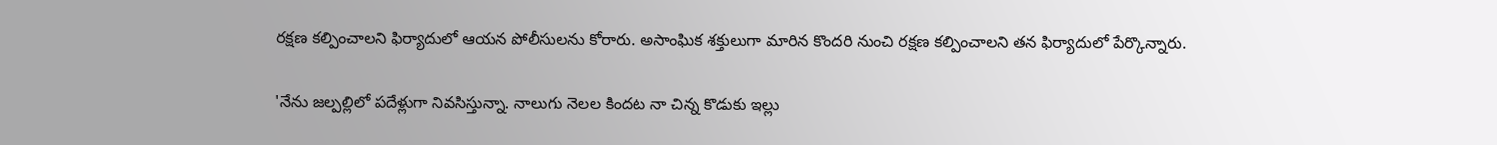రక్షణ కల్పించాలని ఫిర్యాదులో ఆయన పోలీసులను కోరారు. అసాంఘిక శక్తులుగా మారిన కొందరి నుంచి రక్షణ కల్పించాలని తన ఫిర్యాదులో పేర్కొన్నారు.

'నేను జల్పల్లిలో పదేళ్లుగా నివసిస్తున్నా. నాలుగు నెలల కిందట నా చిన్న కొడుకు ఇల్లు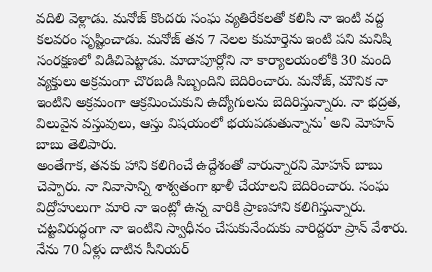వదిలి వెళ్లాడు. మనోజ్ కొందరు సంఘ వ్యతిరేకలతో కలిసి నా ఇంటి వద్ద కలవరం సృష్టించాడు. మనోజ్ తన 7 నెలల కుమార్తెను ఇంటి పని మనిషి సంరక్షణలో విడిచిపెట్టాడు. మాదాపూర్లోని నా కార్యాలయంలోకి 30 మంది వ్యక్తులు అక్రమంగా చొరబడి సిబ్బందిని బెదిరించారు. మనోజ్, మౌనిక నా ఇంటిని అక్రమంగా ఆక్రమించుకుని ఉద్యోగులను బెదిరిస్తున్నారు. నా భద్రత, విలువైన వస్తువులు, ఆస్తు విషయంలో భయపడుతున్నాను' అని మోహన్ బాబు తెలిపారు.
అంతేగాక, తనకు హాని కలిగించే ఉద్దేశంతో వారున్నారని మోహన్ బాబు చెప్పారు. నా నివాసాన్ని శాశ్వతంగా ఖాళీ చేయాలని బెదిరించారు. సంఘ విద్రోహులుగా మారి నా ఇంట్లో ఉన్న వారికి ప్రాణహాని కలిగిస్తున్నారు. చట్టవిరుద్ధంగా నా ఇంటిని స్వాధీనం చేసుకునేందుకు వారిద్దరూ ప్రాన్ వేశారు. నేను 70 ఏళ్లు దాటిన సీనియర్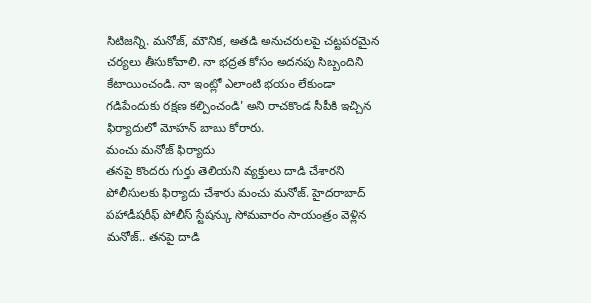సిటిజన్ని. మనోజ్, మౌనిక, అతడి అనుచరులపై చట్టపరమైన చర్యలు తీసుకోవాలి. నా భద్రత కోసం అదనపు సిబ్బందిని కేటాయించండి. నా ఇంట్లో ఎలాంటి భయం లేకుండా గడిపేందుకు రక్షణ కల్పించండి' అని రాచకొండ సీపీకి ఇచ్చిన ఫిర్యాదులో మోహన్ బాబు కోరారు.
మంచు మనోజ్ ఫిర్యాదు
తనపై కొందరు గుర్తు తెలియని వ్యక్తులు దాడి చేశారని పోలీసులకు ఫిర్యాదు చేశారు మంచు మనోజ్. హైదరాబాద్ పహాడీషరీఫ్ పోలీస్ స్టేషన్కు సోమవారం సాయంత్రం వెళ్లిన మనోజ్.. తనపై దాడి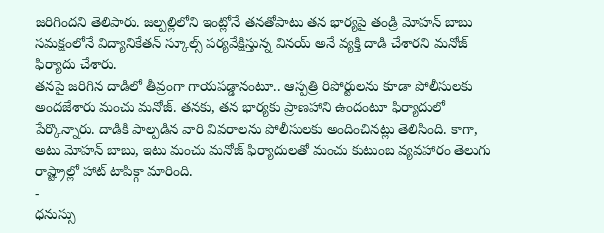జరిగిందని తెలిపారు. జల్పల్లిలోని ఇంట్లోనే తనతోపాటు తన భార్యపై తండ్రి మోహన్ బాబు సమక్షంలోనే విద్యానికేతన్ స్కూల్స్ పర్యవేక్షిస్తున్న వినయ్ అనే వ్యక్తి దాడి చేశారని మనోజ్ ఫిర్యాదు చేశారు.
తనపై జరిగిన దాడిలో తీవ్రంగా గాయపడ్డానంటూ.. ఆస్పత్రి రిపోర్టులను కూడా పోలీసులకు అందజేశారు మంచు మనోజ్. తనకు, తన భార్యకు ప్రాణహాని ఉందంటూ ఫిర్యాదులో పేర్కొన్నారు. దాడికి పాల్పడిన వారి వివరాలను పోలీసులకు అందించినట్లు తెలిసింది. కాగా, అటు మోహన్ బాబు, ఇటు మంచు మనోజ్ ఫిర్యాదులతో మంచు కుటుంబ వ్యవహారం తెలుగు రాష్ట్రాల్లో హాట్ టాపిక్గా మారింది.
-
ధనుస్సు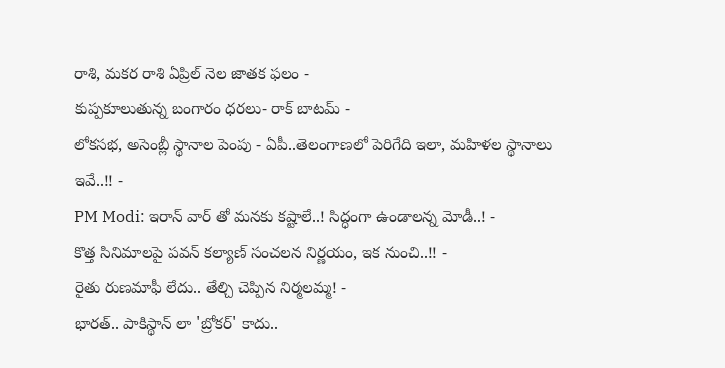రాశి, మకర రాశి ఏప్రిల్ నెల జాతక ఫలం -
కుప్పకూలుతున్న బంగారం ధరలు- రాక్ బాటమ్ -
లోకసభ, అసెంబ్లీ స్థానాల పెంపు - ఏపీ..తెలంగాణలో పెరిగేది ఇలా, మహిళల స్థానాలు ఇవే..!! -
PM Modi: ఇరాన్ వార్ తో మనకు కష్టాలే..! సిద్ధంగా ఉండాలన్న మోడీ..! -
కొత్త సినిమాలపై పవన్ కల్యాణ్ సంచలన నిర్ణయం, ఇక నుంచి..!! -
రైతు రుణమాఫీ లేదు.. తేల్చి చెప్పిన నిర్మలమ్మ! -
భారత్.. పాకిస్థాన్ లా 'బ్రోకర్' కాదు..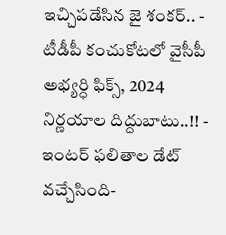ఇచ్చిపడేసిన జై శంకర్.. -
టీడీపీ కంచుకోటలో వైసీపీ అభ్యర్ధి ఫిక్స్, 2024 నిర్ణయాల దిద్దుబాటు..!! -
ఇంటర్ ఫలితాల డేట్ వచ్చేసింది-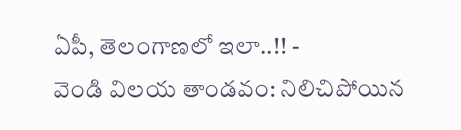ఏపీ, తెలంగాణలో ఇలా..!! -
వెండి విలయ తాండవం: నిలిచిపోయిన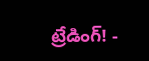ట్రేడింగ్! -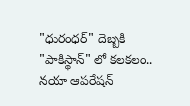"ధురంధర్" దెబ్బకి "పాకిస్థాన్" లో కలకలం.. నయా ఆపరేషన్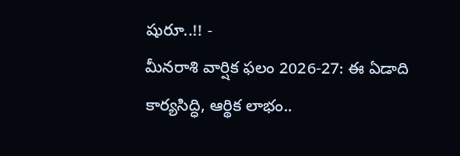షురూ..!! -
మీనరాశి వార్షిక ఫలం 2026-27: ఈ ఏడాది కార్యసిద్ధి, ఆర్థిక లాభం..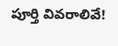పూర్తి వివరాలివే!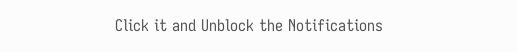Click it and Unblock the Notifications